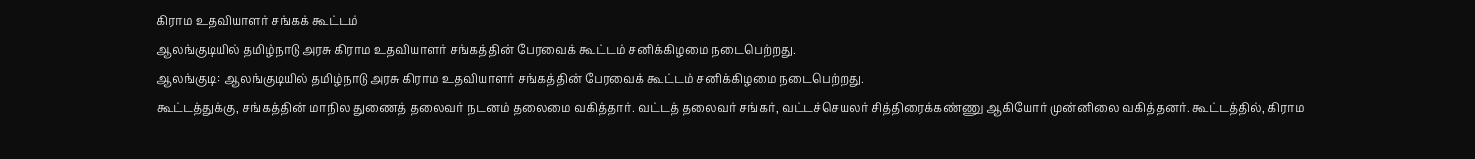கிராம உதவியாளர் சங்கக் கூட்டம்
ஆலங்குடியில் தமிழ்நாடு அரசு கிராம உதவியாளர் சங்கத்தின் பேரவைக் கூட்டம் சனிக்கிழமை நடைபெற்றது.
ஆலங்குடி: ஆலங்குடியில் தமிழ்நாடு அரசு கிராம உதவியாளர் சங்கத்தின் பேரவைக் கூட்டம் சனிக்கிழமை நடைபெற்றது.
கூட்டத்துக்கு, சங்கத்தின் மாநில துணைத் தலைவர் நடனம் தலைமை வகித்தார். வட்டத் தலைவர் சங்கர், வட்டச்செயலர் சித்திரைக்கண்ணு ஆகியோர் முன்னிலை வகித்தனர். கூட்டத்தில், கிராம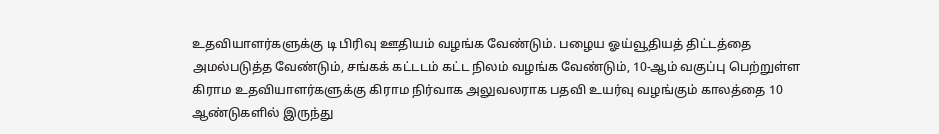உதவியாளர்களுக்கு டி பிரிவு ஊதியம் வழங்க வேண்டும். பழைய ஓய்வூதியத் திட்டத்தை அமல்படுத்த வேண்டும், சங்கக் கட்டடம் கட்ட நிலம் வழங்க வேண்டும், 10-ஆம் வகுப்பு பெற்றுள்ள கிராம உதவியாளர்களுக்கு கிராம நிர்வாக அலுவலராக பதவி உயர்வு வழங்கும் காலத்தை 10 ஆண்டுகளில் இருந்து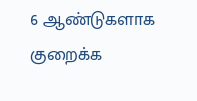6 ஆண்டுகளாக குறைக்க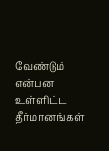வேண்டும் என்பன உள்ளிட்ட தீர்மானங்கள்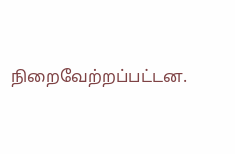நிறைவேற்றப்பட்டன.